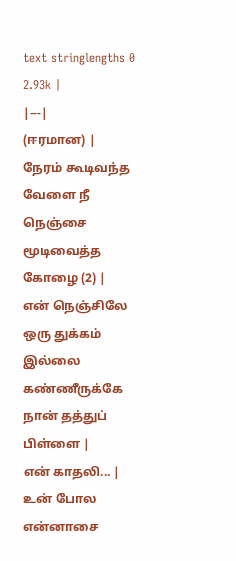text stringlengths 0 2.93k |
|---|
(ஈரமான) |
நேரம் கூடிவந்த வேளை நீ நெஞ்சை மூடிவைத்த கோழை (2) |
என் நெஞ்சிலே ஒரு துக்கம் இல்லை கண்ணீருக்கே நான் தத்துப் பிள்ளை |
என் காதலி... |
உன் போல என்னாசை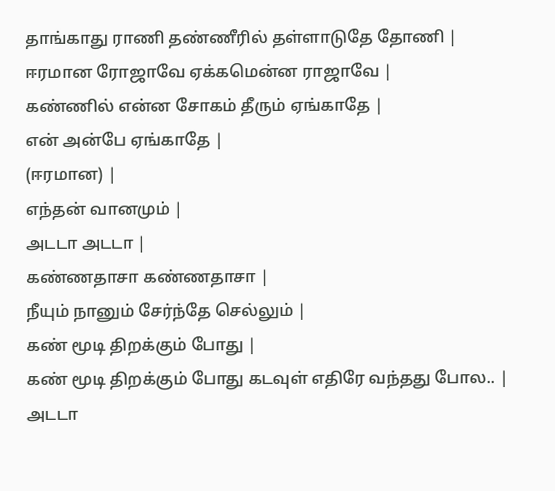தாங்காது ராணி தண்ணீரில் தள்ளாடுதே தோணி |
ஈரமான ரோஜாவே ஏக்கமென்ன ராஜாவே |
கண்ணில் என்ன சோகம் தீரும் ஏங்காதே |
என் அன்பே ஏங்காதே |
(ஈரமான) |
எந்தன் வானமும் |
அடடா அடடா |
கண்ணதாசா கண்ணதாசா |
நீயும் நானும் சேர்ந்தே செல்லும் |
கண் மூடி திறக்கும் போது |
கண் மூடி திறக்கும் போது கடவுள் எதிரே வந்தது போல.. |
அடடா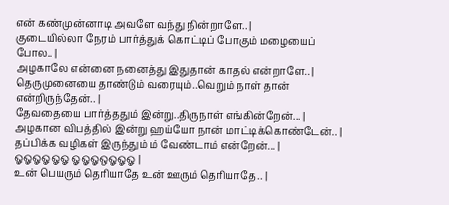என் கண்முன்னாடி அவளே வந்து நின்றாளே.. |
குடையில்லா நேரம் பார்த்துக் கொட்டிப் போகும் மழையைப் போல.. |
அழகாலே என்னை நனைத்து இதுதான் காதல் என்றாளே.. |
தெருமுனையை தாண்டும் வரையும்..வெறும் நாள் தான் என்றிருந்தேன்.. |
தேவதையை பார்த்ததும் இன்று..திருநாள் எங்கின்றேன்... |
அழகான விபத்தில் இன்று ஹய்யோ நான் மாட்டிக்கொண்டேன்.. |
தப்பிக்க வழிகள் இருந்தும் ம் வேண்டாம் என்றேன்... |
ஓஓஓஓஓஓ ஓஓஓஒஓஓஓ |
உன் பெயரும் தெரியாதே உன் ஊரும் தெரியாதே.. |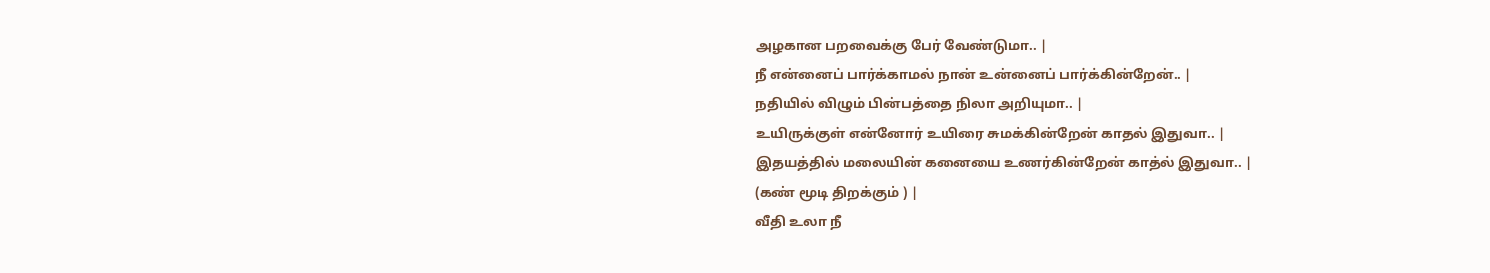அழகான பறவைக்கு பேர் வேண்டுமா.. |
நீ என்னைப் பார்க்காமல் நான் உன்னைப் பார்க்கின்றேன்.. |
நதியில் விழும் பின்பத்தை நிலா அறியுமா.. |
உயிருக்குள் என்னோர் உயிரை சுமக்கின்றேன் காதல் இதுவா.. |
இதயத்தில் மலையின் கனையை உணர்கின்றேன் காத்ல் இதுவா.. |
(கண் மூடி திறக்கும் ) |
வீதி உலா நீ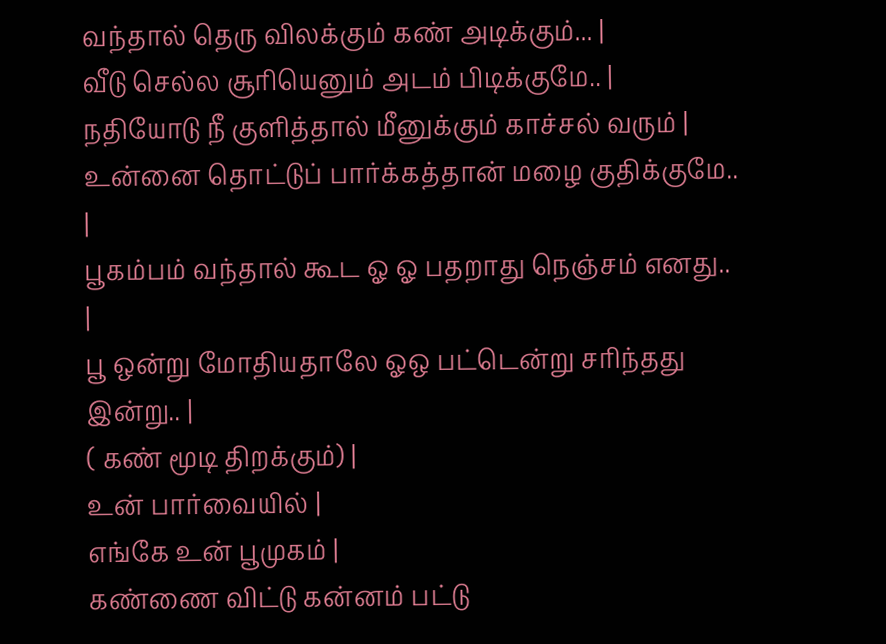வந்தால் தெரு விலக்கும் கண் அடிக்கும்... |
வீடு செல்ல சூரியெனும் அடம் பிடிக்குமே.. |
நதியோடு நீ குளித்தால் மீனுக்கும் காச்சல் வரும் |
உன்னை தொட்டுப் பார்க்கத்தான் மழை குதிக்குமே.. |
பூகம்பம் வந்தால் கூட ஓ ஓ பதறாது நெஞ்சம் எனது.. |
பூ ஒன்று மோதியதாலே ஓஒ பட்டென்று சரிந்தது இன்று.. |
( கண் மூடி திறக்கும்) |
உன் பார்வையில் |
எங்கே உன் பூமுகம் |
கண்ணை விட்டு கன்னம் பட்டு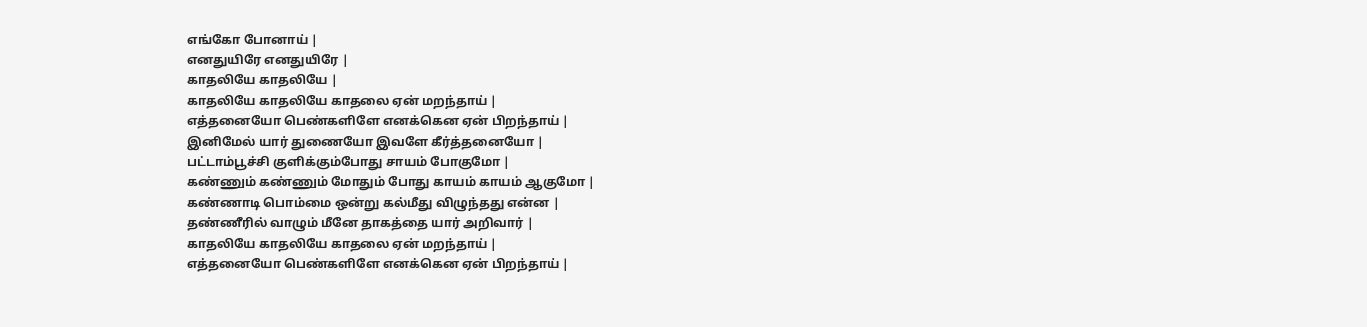எங்கோ போனாய் |
எனதுயிரே எனதுயிரே |
காதலியே காதலியே |
காதலியே காதலியே காதலை ஏன் மறந்தாய் |
எத்தனையோ பெண்களிளே எனக்கென ஏன் பிறந்தாய் |
இனிமேல் யார் துணையோ இவளே கீர்த்தனையோ |
பட்டாம்பூச்சி குளிக்கும்போது சாயம் போகுமோ |
கண்ணும் கண்ணும் மோதும் போது காயம் காயம் ஆகுமோ |
கண்ணாடி பொம்மை ஒன்று கல்மீது விழுந்தது என்ன |
தண்ணீரில் வாழும் மீனே தாகத்தை யார் அறிவார் |
காதலியே காதலியே காதலை ஏன் மறந்தாய் |
எத்தனையோ பெண்களிளே எனக்கென ஏன் பிறந்தாய் |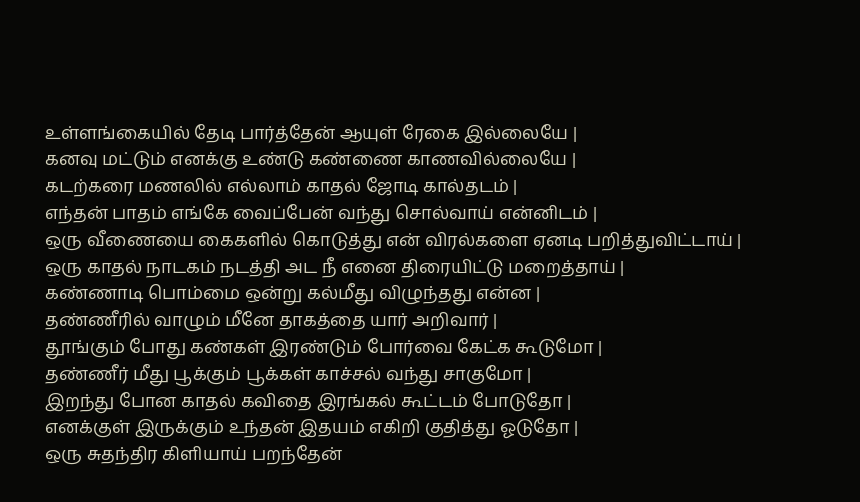உள்ளங்கையில் தேடி பார்த்தேன் ஆயுள் ரேகை இல்லையே |
கனவு மட்டும் எனக்கு உண்டு கண்ணை காணவில்லையே |
கடற்கரை மணலில் எல்லாம் காதல் ஜோடி கால்தடம் |
எந்தன் பாதம் எங்கே வைப்பேன் வந்து சொல்வாய் என்னிடம் |
ஒரு வீணையை கைகளில் கொடுத்து என் விரல்களை ஏனடி பறித்துவிட்டாய் |
ஒரு காதல் நாடகம் நடத்தி அட நீ எனை திரையிட்டு மறைத்தாய் |
கண்ணாடி பொம்மை ஒன்று கல்மீது விழுந்தது என்ன |
தண்ணீரில் வாழும் மீனே தாகத்தை யார் அறிவார் |
தூங்கும் போது கண்கள் இரண்டும் போர்வை கேட்க கூடுமோ |
தண்ணீர் மீது பூக்கும் பூக்கள் காச்சல் வந்து சாகுமோ |
இறந்து போன காதல் கவிதை இரங்கல் கூட்டம் போடுதோ |
எனக்குள் இருக்கும் உந்தன் இதயம் எகிறி குதித்து ஓடுதோ |
ஒரு சுதந்திர கிளியாய் பறந்தேன்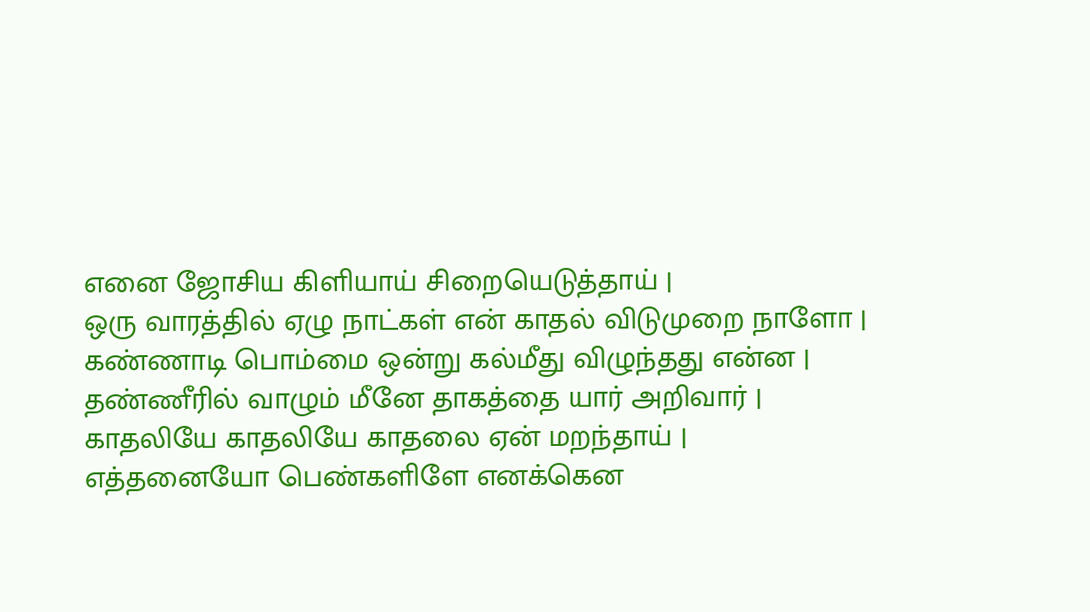எனை ஜோசிய கிளியாய் சிறையெடுத்தாய் |
ஒரு வாரத்தில் ஏழு நாட்கள் என் காதல் விடுமுறை நாளோ |
கண்ணாடி பொம்மை ஒன்று கல்மீது விழுந்தது என்ன |
தண்ணீரில் வாழும் மீனே தாகத்தை யார் அறிவார் |
காதலியே காதலியே காதலை ஏன் மறந்தாய் |
எத்தனையோ பெண்களிளே எனக்கென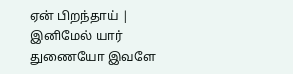ஏன் பிறந்தாய் |
இனிமேல் யார் துணையோ இவளே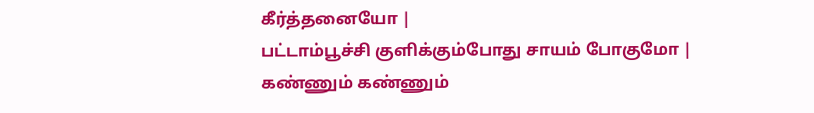கீர்த்தனையோ |
பட்டாம்பூச்சி குளிக்கும்போது சாயம் போகுமோ |
கண்ணும் கண்ணும்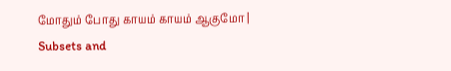மோதும் போது காயம் காயம் ஆகுமோ |
Subsets and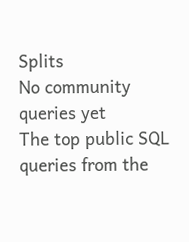Splits
No community queries yet
The top public SQL queries from the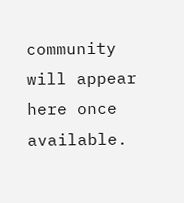community will appear here once available.